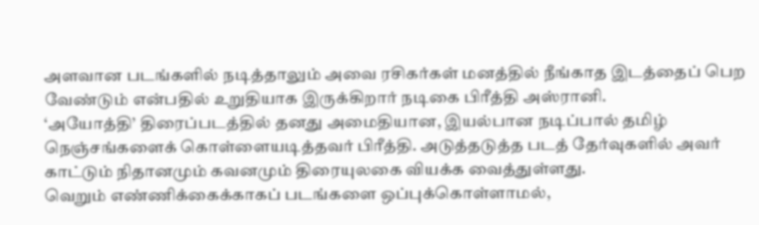அளவான படங்களில் நடித்தாலும் அவை ரசிகர்கள் மனத்தில் நீங்காத இடத்தைப் பெற வேண்டும் என்பதில் உறுதியாக இருக்கிறார் நடிகை பிரீத்தி அஸ்ரானி.
‘அயோத்தி’ திரைப்படத்தில் தனது அமைதியான, இயல்பான நடிப்பால் தமிழ் நெஞ்சங்களைக் கொள்ளையடித்தவர் பிரீத்தி. அடுத்தடுத்த படத் தேர்வுகளில் அவர் காட்டும் நிதானமும் கவனமும் திரையுலகை வியக்க வைத்துள்ளது.
வெறும் எண்ணிக்கைக்காகப் படங்களை ஒப்புக்கொள்ளாமல்,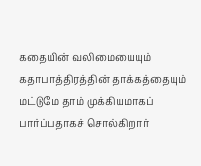கதையின் வலிமையையும் கதாபாத்திரத்தின் தாக்கத்தையும் மட்டுமே தாம் முக்கியமாகப் பார்ப்பதாகச் சொல்கிறார்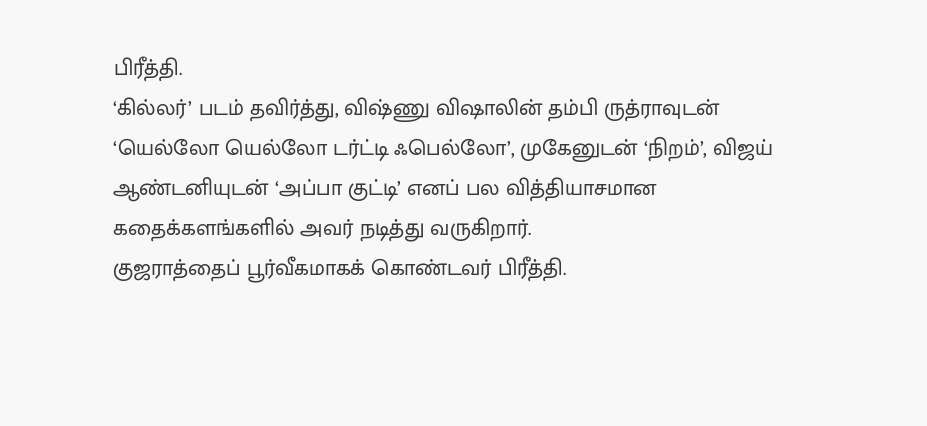பிரீத்தி.
‘கில்லர்’ படம் தவிர்த்து, விஷ்ணு விஷாலின் தம்பி ருத்ராவுடன் ‘யெல்லோ யெல்லோ டர்ட்டி ஃபெல்லோ’, முகேனுடன் ‘நிறம்’, விஜய் ஆண்டனியுடன் ‘அப்பா குட்டி’ எனப் பல வித்தியாசமான கதைக்களங்களில் அவர் நடித்து வருகிறார்.
குஜராத்தைப் பூர்வீகமாகக் கொண்டவர் பிரீத்தி.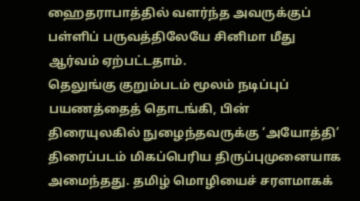ஹைதராபாத்தில் வளர்ந்த அவருக்குப் பள்ளிப் பருவத்திலேயே சினிமா மீது ஆர்வம் ஏற்பட்டதாம்.
தெலுங்கு குறும்படம் மூலம் நடிப்புப் பயணத்தைத் தொடங்கி, பின் திரையுலகில் நுழைந்தவருக்கு ‘அயோத்தி’ திரைப்படம் மிகப்பெரிய திருப்புமுனையாக அமைந்தது. தமிழ் மொழியைச் சரளமாகக்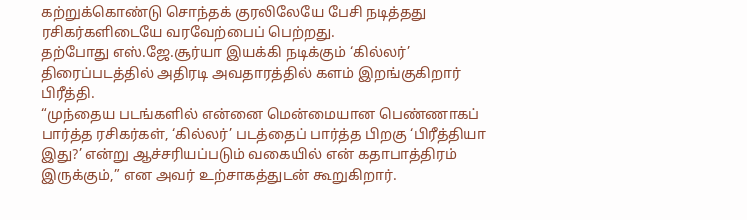கற்றுக்கொண்டு சொந்தக் குரலிலேயே பேசி நடித்தது ரசிகர்களிடையே வரவேற்பைப் பெற்றது.
தற்போது எஸ்.ஜே.சூர்யா இயக்கி நடிக்கும் ‘கில்லர்’ திரைப்படத்தில் அதிரடி அவதாரத்தில் களம் இறங்குகிறார் பிரீத்தி.
“முந்தைய படங்களில் என்னை மென்மையான பெண்ணாகப் பார்த்த ரசிகர்கள், ‘கில்லர்’ படத்தைப் பார்த்த பிறகு ‘பிரீத்தியா இது?’ என்று ஆச்சரியப்படும் வகையில் என் கதாபாத்திரம் இருக்கும்,” என அவர் உற்சாகத்துடன் கூறுகிறார்.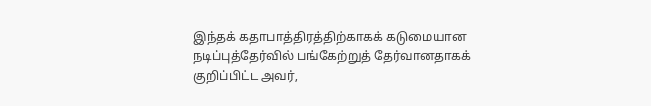இந்தக் கதாபாத்திரத்திற்காகக் கடுமையான நடிப்புத்தேர்வில் பங்கேற்றுத் தேர்வானதாகக் குறிப்பிட்ட அவர்,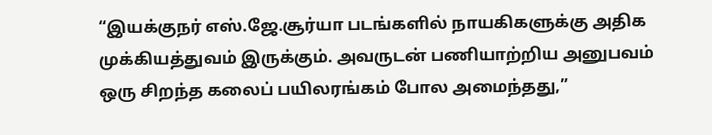“இயக்குநர் எஸ்.ஜே.சூர்யா படங்களில் நாயகிகளுக்கு அதிக முக்கியத்துவம் இருக்கும். அவருடன் பணியாற்றிய அனுபவம் ஒரு சிறந்த கலைப் பயிலரங்கம் போல அமைந்தது,”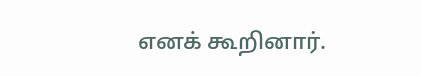எனக் கூறினார்.